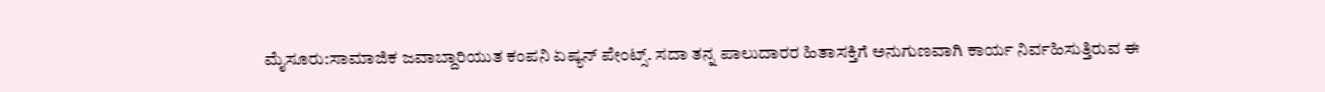ಮೈಸೂರು:ಸಾಮಾಜಿಕ ಜವಾಬ್ದಾರಿಯುತ ಕಂಪನಿ ಏಷ್ಯನ್ ಪೇಂಟ್ಸ್. ಸದಾ ತನ್ನ ಪಾಲುದಾರರ ಹಿತಾಸಕ್ತಿಗೆ ಅನುಗುಣವಾಗಿ ಕಾರ್ಯ ನಿರ್ವಹಿಸುತ್ತಿರುವ ಈ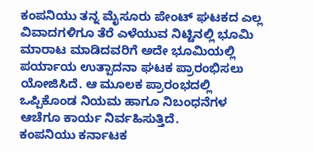ಕಂಪನಿಯು ತನ್ನ ಮೈಸೂರು ಪೇಂಟ್ ಘಟಕದ ಎಲ್ಲ ವಿವಾದಗಳಿಗೂ ತೆರೆ ಎಳೆಯುವ ನಿಟ್ಟಿನಲ್ಲಿ ಭೂಮಿ ಮಾರಾಟ ಮಾಡಿದವರಿಗೆ ಅದೇ ಭೂಮಿಯಲ್ಲಿ ಪರ್ಯಾಯ ಉತ್ಪಾದನಾ ಘಟಕ ಪ್ರಾರಂಭಿಸಲು ಯೋಜಿಸಿದೆ. ಆ ಮೂಲಕ ಪ್ರಾರಂಭದಲ್ಲಿ ಒಪ್ಪಿಕೊಂಡ ನಿಯಮ ಹಾಗೂ ನಿಬಂಧನೆಗಳ ಆಚೆಗೂ ಕಾರ್ಯ ನಿರ್ವಹಿಸುತ್ತಿದೆ.
ಕಂಪನಿಯು ಕರ್ನಾಟಕ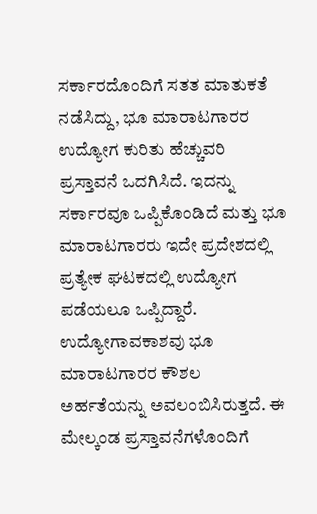ಸರ್ಕಾರದೊಂದಿಗೆ ಸತತ ಮಾತುಕತೆ ನಡೆಸಿದ್ದು, ಭೂ ಮಾರಾಟಗಾರರ ಉದ್ಯೋಗ ಕುರಿತು ಹೆಚ್ಚುವರಿ ಪ್ರಸ್ತಾವನೆ ಒದಗಿಸಿದೆ. ಇದನ್ನು ಸರ್ಕಾರವೂ ಒಪ್ಪಿಕೊಂಡಿದೆ ಮತ್ತು ಭೂ ಮಾರಾಟಗಾರರು ಇದೇ ಪ್ರದೇಶದಲ್ಲಿ ಪ್ರತ್ಯೇಕ ಘಟಕದಲ್ಲಿ ಉದ್ಯೋಗ ಪಡೆಯಲೂ ಒಪ್ಪಿದ್ದಾರೆ. ಉದ್ಯೋಗಾವಕಾಶವು ಭೂ ಮಾರಾಟಗಾರರ ಕೌಶಲ ಅರ್ಹತೆಯನ್ನು ಅವಲಂಬಿಸಿರುತ್ತದೆ. ಈ ಮೇಲ್ಕಂಡ ಪ್ರಸ್ತಾವನೆಗಳೊಂದಿಗೆ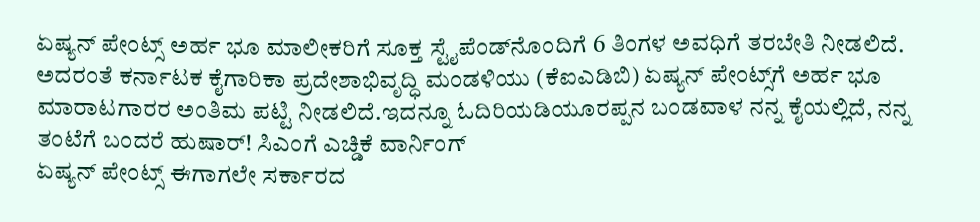ಏಷ್ಯನ್ ಪೇಂಟ್ಸ್ ಅರ್ಹ ಭೂ ಮಾಲೀಕರಿಗೆ ಸೂಕ್ತ ಸ್ಟೈಪೆಂಡ್‌ನೊಂದಿಗೆ 6 ತಿಂಗಳ ಅವಧಿಗೆ ತರಬೇತಿ ನೀಡಲಿದೆ. ಅದರಂತೆ ಕರ್ನಾಟಕ ಕೈಗಾರಿಕಾ ಪ್ರದೇಶಾಭಿವೃದ್ಧಿ ಮಂಡಳಿಯು (ಕೆಐಎಡಿಬಿ) ಏಷ್ಯನ್ ಪೇಂಟ್ಸ್‌ಗೆ ಅರ್ಹ ಭೂ ಮಾರಾಟಗಾರರ ಅಂತಿಮ ಪಟ್ಟಿ ನೀಡಲಿದೆ.ಇದನ್ನೂ ಓದಿರಿಯಡಿಯೂರಪ್ಪನ ಬಂಡವಾಳ ನನ್ನ ಕೈಯಲ್ಲಿದೆ, ನನ್ನ ತಂಟೆಗೆ ಬಂದರೆ ಹುಷಾರ್! ಸಿಎಂಗೆ ಎಚ್ಡಿಕೆ ವಾರ್ನಿಂಗ್
ಏಷ್ಯನ್ ಪೇಂಟ್ಸ್ ಈಗಾಗಲೇ ಸರ್ಕಾರದ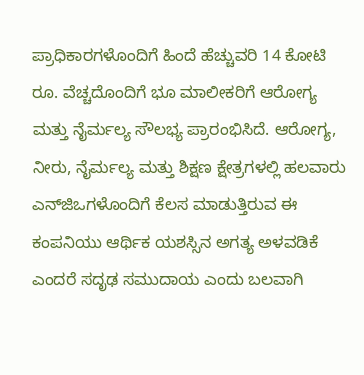ಪ್ರಾಧಿಕಾರಗಳೊಂದಿಗೆ ಹಿಂದೆ ಹೆಚ್ಚುವರಿ 14 ಕೋಟಿ ರೂ. ವೆಚ್ಚದೊಂದಿಗೆ ಭೂ ಮಾಲೀಕರಿಗೆ ಆರೋಗ್ಯ ಮತ್ತು ನೈರ್ಮಲ್ಯ ಸೌಲಭ್ಯ ಪ್ರಾರಂಭಿಸಿದೆ. ಆರೋಗ್ಯ, ನೀರು, ನೈರ್ಮಲ್ಯ ಮತ್ತು ಶಿಕ್ಷಣ ಕ್ಷೇತ್ರಗಳಲ್ಲಿ ಹಲವಾರು ಎನ್‌ಜಿಒಗಳೊಂದಿಗೆ ಕೆಲಸ ಮಾಡುತ್ತಿರುವ ಈ ಕಂಪನಿಯು ಆರ್ಥಿಕ ಯಶಸ್ಸಿನ ಅಗತ್ಯ ಅಳವಡಿಕೆ ಎಂದರೆ ಸದೃಢ ಸಮುದಾಯ ಎಂದು ಬಲವಾಗಿ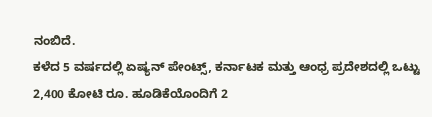ನಂಬಿದೆ.
ಕಳೆದ 5 ವರ್ಷದಲ್ಲಿ ಏಷ್ಯನ್ ಪೇಂಟ್ಸ್, ಕರ್ನಾಟಕ ಮತ್ತು ಆಂಧ್ರ ಪ್ರದೇಶದಲ್ಲಿ ಒಟ್ಟು 2,400 ಕೋಟಿ ರೂ. ಹೂಡಿಕೆಯೊಂದಿಗೆ 2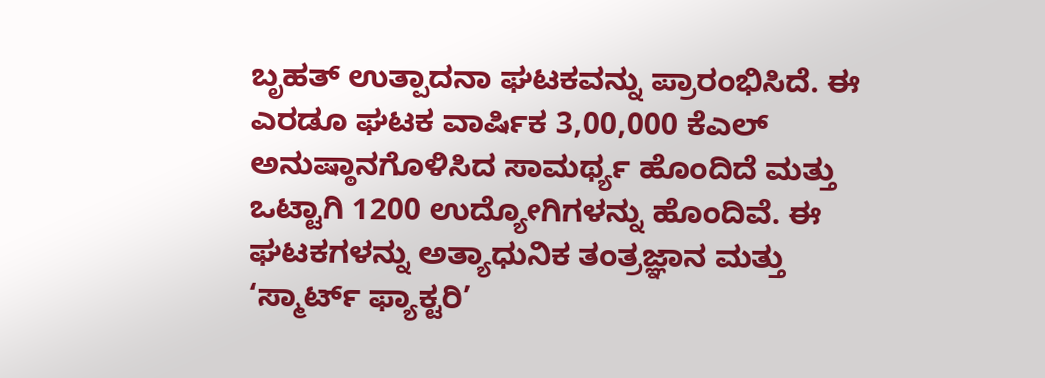ಬೃಹತ್ ಉತ್ಪಾದನಾ ಘಟಕವನ್ನು ಪ್ರಾರಂಭಿಸಿದೆ. ಈ ಎರಡೂ ಘಟಕ ವಾರ್ಷಿಕ 3,00,000 ಕೆಎಲ್ ಅನುಷ್ಠಾನಗೊಳಿಸಿದ ಸಾಮರ್ಥ್ಯ ಹೊಂದಿದೆ ಮತ್ತು ಒಟ್ಟಾಗಿ 1200 ಉದ್ಯೋಗಿಗಳನ್ನು ಹೊಂದಿವೆ. ಈ ಘಟಕಗಳನ್ನು ಅತ್ಯಾಧುನಿಕ ತಂತ್ರಜ್ಞಾನ ಮತ್ತು ‘ಸ್ಮಾರ್ಟ್ ಫ್ಯಾಕ್ಟರಿ’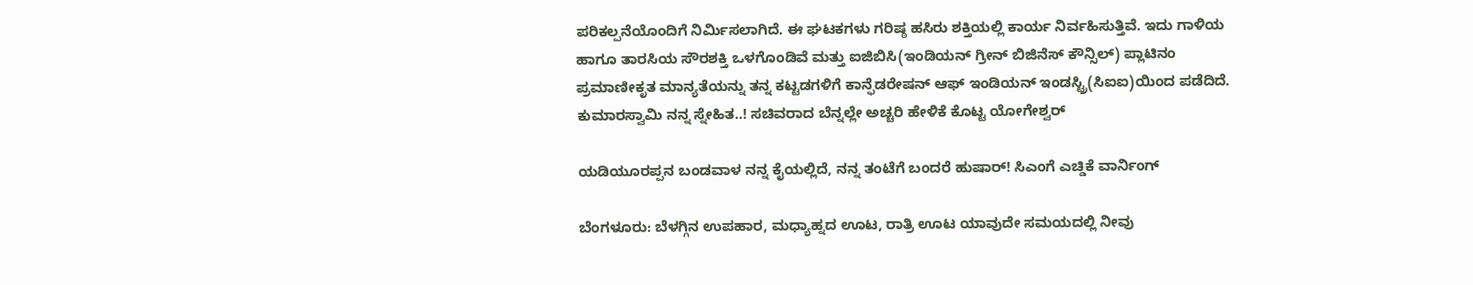ಪರಿಕಲ್ಪನೆಯೊಂದಿಗೆ ನಿರ್ಮಿಸಲಾಗಿದೆ. ಈ ಘಟಕಗಳು ಗರಿಷ್ಠ ಹಸಿರು ಶಕ್ತಿಯಲ್ಲಿ ಕಾರ್ಯ ನಿರ್ವಹಿಸುತ್ತಿವೆ. ಇದು ಗಾಳಿಯ ಹಾಗೂ ತಾರಸಿಯ ಸೌರಶಕ್ತಿ ಒಳಗೊಂಡಿವೆ ಮತ್ತು ಐಜಿಬಿಸಿ(ಇಂಡಿಯನ್ ಗ್ರೀನ್ ಬಿಜಿನೆಸ್ ಕೌನ್ಸಿಲ್) ಪ್ಲಾಟಿನಂ ಪ್ರಮಾಣೀಕೃತ ಮಾನ್ಯತೆಯನ್ನು ತನ್ನ ಕಟ್ಟಡಗಳಿಗೆ ಕಾನ್ಫೆಡರೇಷನ್ ಆಫ್ ಇಂಡಿಯನ್ ಇಂಡಸ್ಟ್ರಿ(ಸಿಐಐ)ಯಿಂದ ಪಡೆದಿದೆ.
ಕುಮಾರಸ್ವಾಮಿ ನನ್ನ ಸ್ನೇಹಿತ..! ಸಚಿವರಾದ ಬೆನ್ನಲ್ಲೇ ಅಚ್ಚರಿ ಹೇಳಿಕೆ ಕೊಟ್ಟ ಯೋಗೇಶ್ವರ್

ಯಡಿಯೂರಪ್ಪನ ಬಂಡವಾಳ ನನ್ನ ಕೈಯಲ್ಲಿದೆ, ನನ್ನ ತಂಟೆಗೆ ಬಂದರೆ ಹುಷಾರ್! ಸಿಎಂಗೆ ಎಚ್ಡಿಕೆ ವಾರ್ನಿಂಗ್

ಬೆಂಗಳೂರು: ಬೆಳಗ್ಗಿನ ಉಪಹಾರ, ಮಧ್ಯಾಹ್ನದ ಊಟ, ರಾತ್ರಿ ಊಟ ಯಾವುದೇ ಸಮಯದಲ್ಲಿ ನೀವು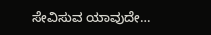ಸೇವಿಸುವ ಯಾವುದೇ…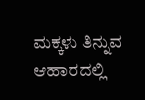ಮಕ್ಕಳು ತಿನ್ನುವ ಆಹಾರದಲ್ಲಿ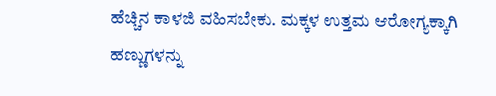ಹೆಚ್ಚಿನ ಕಾಳಜಿ ವಹಿಸಬೇಕು. ಮಕ್ಕಳ ಉತ್ತಮ ಆರೋಗ್ಯಕ್ಕಾಗಿ ಹಣ್ಣುಗಳನ್ನು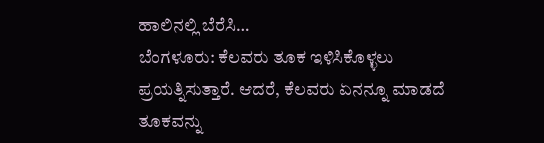ಹಾಲಿನಲ್ಲಿ ಬೆರೆಸಿ…
ಬೆಂಗಳೂರು: ಕೆಲವರು ತೂಕ ಇಳಿಸಿಕೊಳ್ಳಲು ಪ್ರಯತ್ನಿಸುತ್ತಾರೆ. ಆದರೆ, ಕೆಲವರು ಏನನ್ನೂ ಮಾಡದೆ ತೂಕವನ್ನು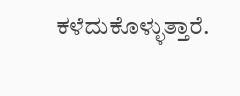ಕಳೆದುಕೊಳ್ಳುತ್ತಾರೆ.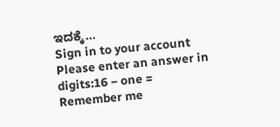ಇದಕ್ಕೆ…
Sign in to your account
Please enter an answer in digits:16 − one =
Remember me